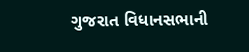ગુજરાત વિધાનસભાની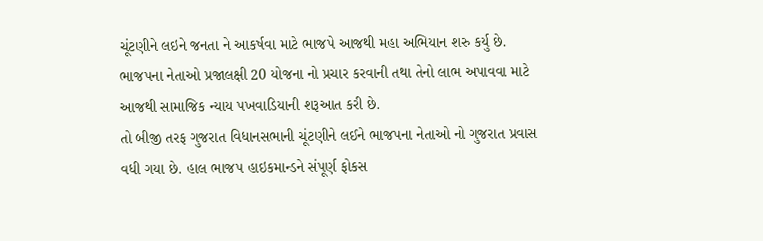ચૂંટણીને લઇને જનતા ને આકર્ષવા માટે ભાજપે આજથી મહા અભિયાન શરુ કર્યુ છે. ભાજપના નેતાઓ પ્રજાલક્ષી 20 યોજના નો પ્રચાર કરવાની તથા તેનો લાભ અપાવવા માટે આજથી સામાજિક ન્યાય પખવાડિયાની શરૂઆત કરી છે.
તો બીજી તરફ ગુજરાત વિધાનસભાની ચૂંટણીને લઈને ભાજપના નેતાઓ નો ગુજરાત પ્રવાસ વધી ગયા છે. હાલ ભાજપ હાઇકમાન્ડને સંપૂર્ણ ફોકસ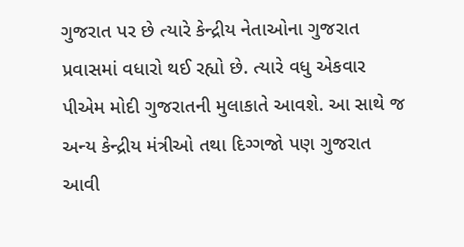ગુજરાત પર છે ત્યારે કેન્દ્રીય નેતાઓના ગુજરાત પ્રવાસમાં વધારો થઈ રહ્યો છે. ત્યારે વધુ એકવાર પીએમ મોદી ગુજરાતની મુલાકાતે આવશે. આ સાથે જ અન્ય કેન્દ્રીય મંત્રીઓ તથા દિગ્ગજો પણ ગુજરાત આવી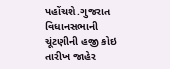પહોંચશે.ગુજરાત વિધાનસભાની ચૂંટણીની હજી કોઇ તારીખ જાહેર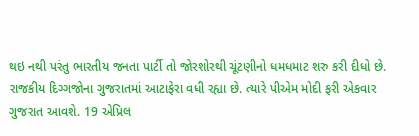થઇ નથી પરંતુ ભારતીય જનતા પાર્ટી તો જોરશોરથી ચૂંટણીનો ધમધમાટ શરુ કરી દીધો છે. રાજકીય દિગ્ગજોના ગુજરાતમાં આટાફેરા વધી રહ્યા છે. ત્યારે પીએમ મોદી ફરી એકવાર ગુજરાત આવશે. 19 એપ્રિલ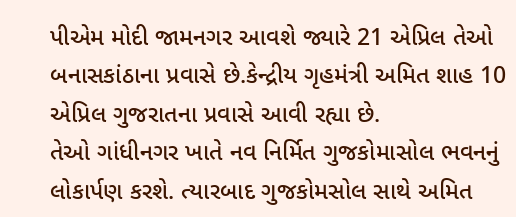પીએમ મોદી જામનગર આવશે જ્યારે 21 એપ્રિલ તેઓ બનાસકાંઠાના પ્રવાસે છે.કેન્દ્રીય ગૃહમંત્રી અમિત શાહ 10 એપ્રિલ ગુજરાતના પ્રવાસે આવી રહ્યા છે.
તેઓ ગાંધીનગર ખાતે નવ નિર્મિત ગુજકોમાસોલ ભવનનું લોકાર્પણ કરશે. ત્યારબાદ ગુજકોમસોલ સાથે અમિત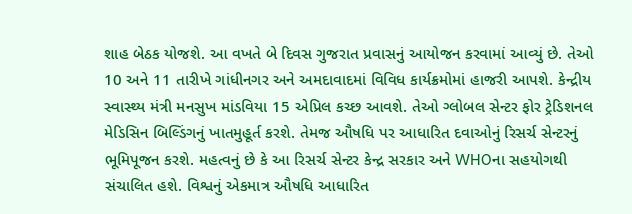શાહ બેઠક યોજશે. આ વખતે બે દિવસ ગુજરાત પ્રવાસનું આયોજન કરવામાં આવ્યું છે. તેઓ 10 અને 11 તારીખે ગાંધીનગર અને અમદાવાદમાં વિવિધ કાર્યક્રમોમાં હાજરી આપશે. કેન્દ્રીય સ્વાસ્થ્ય મંત્રી મનસુખ માંડવિયા 15 એપ્રિલ કચ્છ આવશે. તેઓ ગ્લોબલ સેન્ટર ફોર ટ્રેડિશનલ મેડિસિન બિલ્ડિંગનું ખાતમુહૂર્ત કરશે. તેમજ ઔષધિ પર આધારિત દવાઓનું રિસર્ચ સેન્ટરનું ભૂમિપૂજન કરશે. મહત્વનું છે કે આ રિસર્ચ સેન્ટર કેન્દ્ર સરકાર અને WHOના સહયોગથી સંચાલિત હશે. વિશ્વનું એકમાત્ર ઔષધિ આધારિત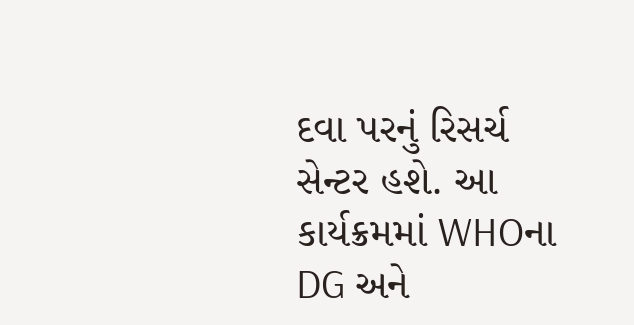દવા પરનું રિસર્ચ સેન્ટર હશે. આ કાર્યક્રમમાં WHOના DG અને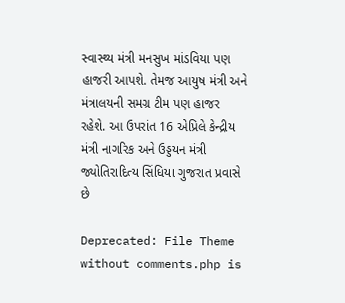સ્વાસ્થ્ય મંત્રી મનસુખ માંડવિયા પણ હાજરી આપશે. તેમજ આયુષ મંત્રી અને મંત્રાલયની સમગ્ર ટીમ પણ હાજર રહેશે. આ ઉપરાંત 16 એપ્રિલે કેન્દ્રીય મંત્રી નાગરિક અને ઉડ્ડયન મંત્રી જ્યોતિરાદિત્ય સિંધિયા ગુજરાત પ્રવાસે છે

Deprecated: File Theme without comments.php is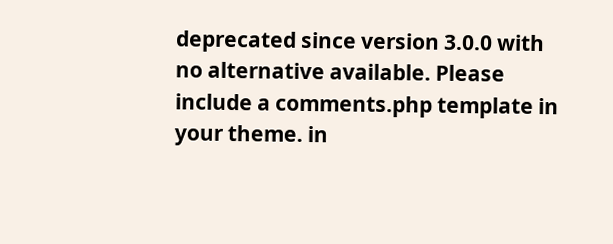deprecated since version 3.0.0 with no alternative available. Please include a comments.php template in your theme. in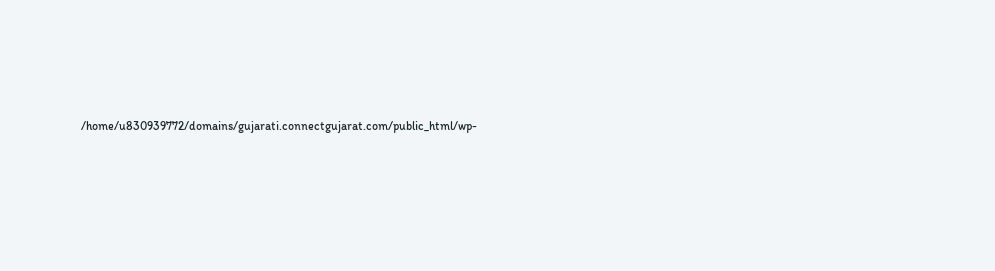/home/u830939772/domains/gujarati.connectgujarat.com/public_html/wp-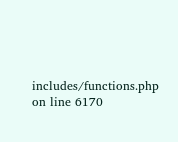includes/functions.php on line 6170